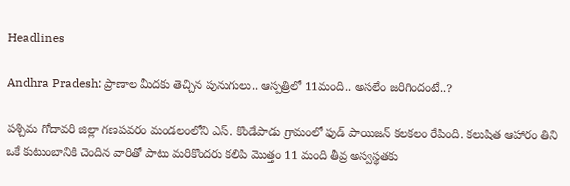Headlines

Andhra Pradesh: ప్రాణాల మీదకు తెచ్చిన పునుగులు.. ఆస్పత్రిలో 11మంది.. అసలేం జరిగిందంటే..?

పశ్చిమ గోదావరి జిల్లా గణపవరం మండలంలోని ఎస్. కొండేపాడు గ్రామంలో ఫుడ్ పాయిజన్ కలకలం రేపింది. కలుషిత ఆహారం తిని ఒకే కుటుంబానికి చెందిన వారితో పాటు మరికొందరు కలిపి మొత్తం 11 మంది తీవ్ర అస్వస్థతకు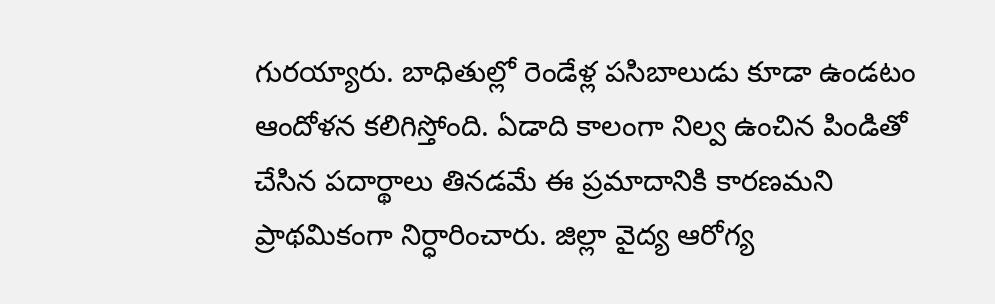గురయ్యారు. బాధితుల్లో రెండేళ్ల పసిబాలుడు కూడా ఉండటం ఆందోళన కలిగిస్తోంది. ఏడాది కాలంగా నిల్వ ఉంచిన పిండితో చేసిన పదార్థాలు తినడమే ఈ ప్రమాదానికి కారణమని ప్రాథమికంగా నిర్ధారించారు. జిల్లా వైద్య ఆరోగ్య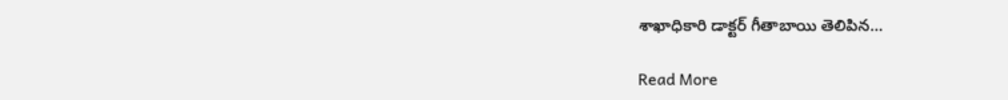శాఖాధికారి డాక్టర్ గీతాబాయి తెలిపిన…

Read More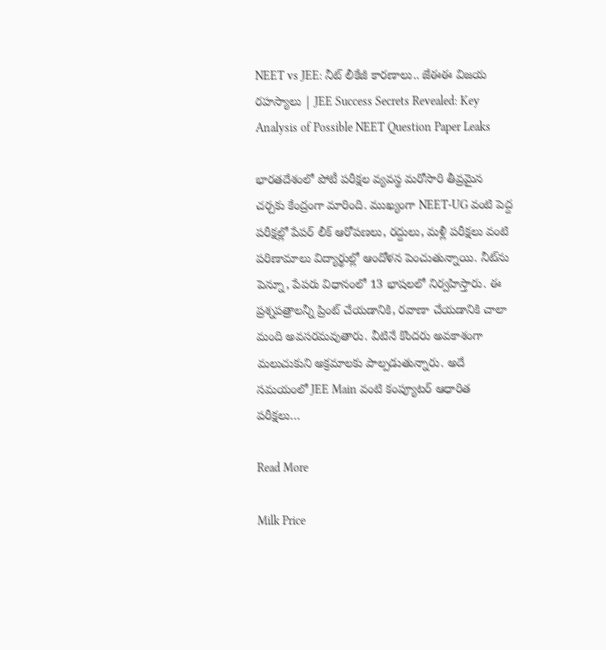NEET vs JEE: నీట్ లీకేజీ కారణాలు.. జేఈఈ విజయ రహస్యాలు | JEE Success Secrets Revealed: Key Analysis of Possible NEET Question Paper Leaks

భారతదేశంలో పోటీ పరీక్షల వ్యవస్థ మరోసారి తీవ్రమైన చర్చకు కేంద్రంగా మారింది. ముఖ్యంగా NEET-UG వంటి పెద్ద పరీక్షల్లో పేపర్ లీక్ ఆరోపణలు, రద్దులు, మళ్లీ పరీక్షలు వంటి పరిణామాలు విద్యార్థుల్లో ఆందోళన పెంచుతున్నాయి. నీట్‌ను పెన్నూ, పేపరు విధానంలో 13 భాషలలో నిర్వహిస్తారు. ఈ ప్రశ్నపత్రాలన్నీ ప్రింట్ చేయడానికి, రవాణా చేయడానికి చాలా మంది అవసరమవుతారు. వీటినే కొందరు అవకాశంగా మలుచుకుని అక్రమాలకు పాల్పడుతున్నారు. అదే సమయంలో JEE Main వంటి కంప్యూటర్ ఆధారిత పరీక్షలు…

Read More

Milk Price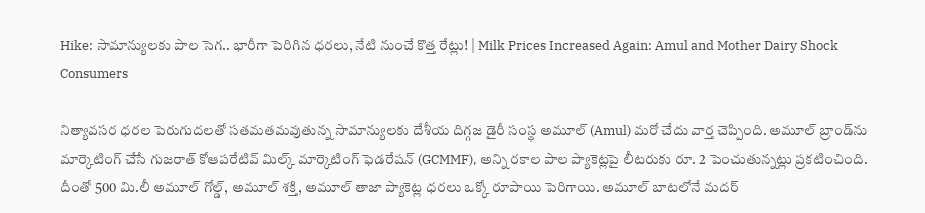Hike: సామాన్యులకు పాల సెగ.. భారీగా పెరిగిన ధరలు, నేటి నుంచే కొత్త రేట్లు! | Milk Prices Increased Again: Amul and Mother Dairy Shock Consumers

నిత్యావసర ధరల పెరుగుదలతో సతమతమవుతున్న సామాన్యులకు దేశీయ దిగ్గజ డైరీ సంస్థ అమూల్ (Amul) మరో చేదు వార్త చెప్పింది. అమూల్ బ్రాండ్‌ను మార్కెటింగ్ చేసే గుజరాత్ కోఆపరేటివ్ మిల్క్ మార్కెటింగ్ ఫెడరేషన్ (GCMMF), అన్ని రకాల పాల ప్యాకెట్లపై లీటరుకు రూ. 2 పెంచుతున్నట్లు ప్రకటించింది. దీంతో 500 మి.లీ అమూల్ గోల్డ్, అమూల్ శక్తి, అమూల్ తాజా ప్యాకెట్ల ధరలు ఒక్కో రూపాయి పెరిగాయి. అమూల్ బాటలోనే మదర్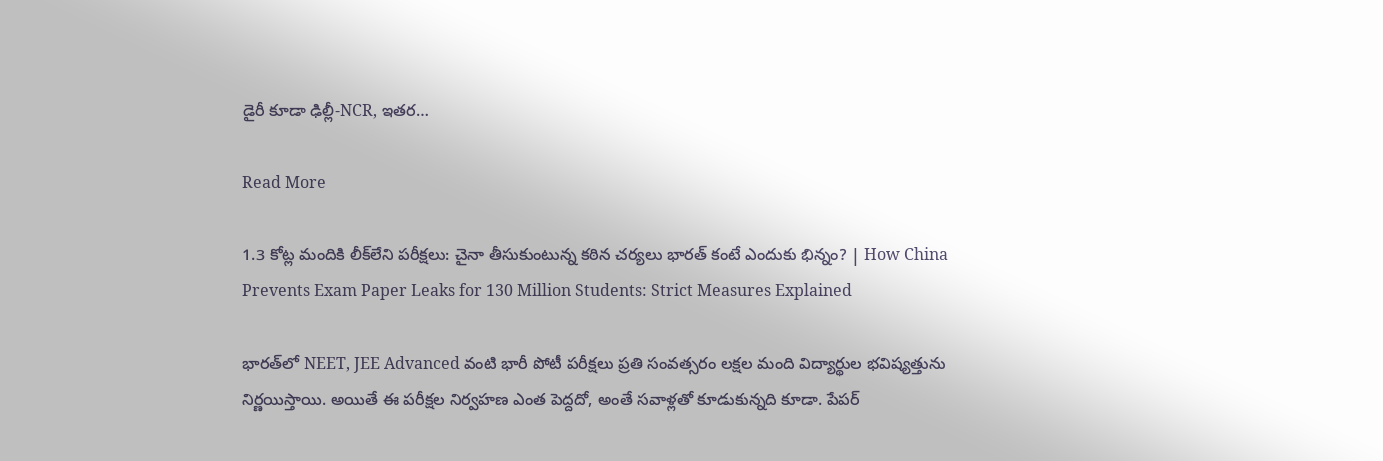డైరీ కూడా ఢిల్లీ-NCR, ఇతర…

Read More

1.3 కోట్ల మందికి లీక్‌లేని పరీక్షలు: చైనా తీసుకుంటున్న కఠిన చర్యలు భారత్ కంటే ఎందుకు భిన్నం? | How China Prevents Exam Paper Leaks for 130 Million Students: Strict Measures Explained

భారత్‌లో NEET, JEE Advanced వంటి భారీ పోటీ పరీక్షలు ప్రతి సంవత్సరం లక్షల మంది విద్యార్థుల భవిష్యత్తును నిర్ణయిస్తాయి. అయితే ఈ పరీక్షల నిర్వహణ ఎంత పెద్దదో, అంతే సవాళ్లతో కూడుకున్నది కూడా. పేపర్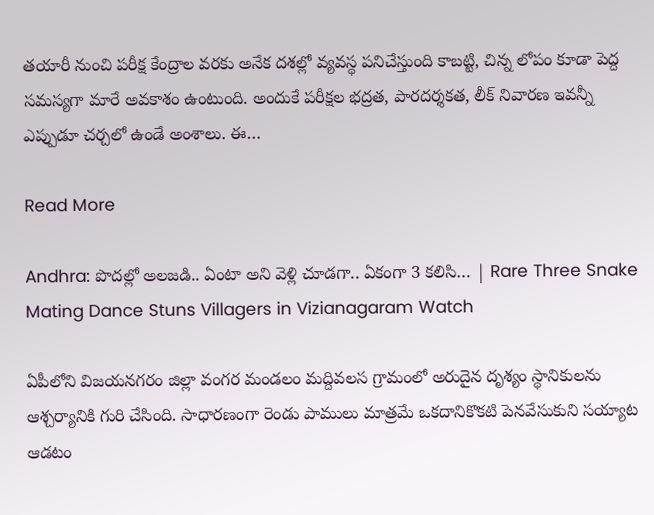తయారీ నుంచి పరీక్ష కేంద్రాల వరకు అనేక దశల్లో వ్యవస్థ పనిచేస్తుంది కాబట్టి, చిన్న లోపం కూడా పెద్ద సమస్యగా మారే అవకాశం ఉంటుంది. అందుకే పరీక్షల భద్రత, పారదర్శకత, లీక్ నివారణ ఇవన్నీ ఎప్పుడూ చర్చలో ఉండే అంశాలు. ఈ…

Read More

Andhra: పొదల్లో అలజడి.. ఏంటా అని వెళ్లి చూడగా.. ఏకంగా 3 కలిసి… | Rare Three Snake Mating Dance Stuns Villagers in Vizianagaram Watch

ఏపీలోని విజయనగరం జిల్లా వంగర మండలం మద్దివలస గ్రామంలో అరుదైన దృశ్యం స్థానికులను ఆశ్చర్యానికి గురి చేసింది. సాధారణంగా రెండు పాములు మాత్రమే ఒకదానికొకటి పెనవేసుకుని సయ్యాట ఆడటం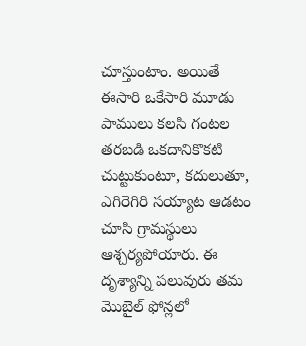చూస్తుంటాం. అయితే ఈసారి ఒకేసారి మూడు పాములు కలసి గంటల తరబడి ఒకదానికొకటి చుట్టుకుంటూ, కదులుతూ, ఎగిరెగిరి సయ్యాట ఆడటం చూసి గ్రామస్థులు ఆశ్చర్యపోయారు. ఈ దృశ్యాన్ని పలువురు తమ మొబైల్ ఫోన్లలో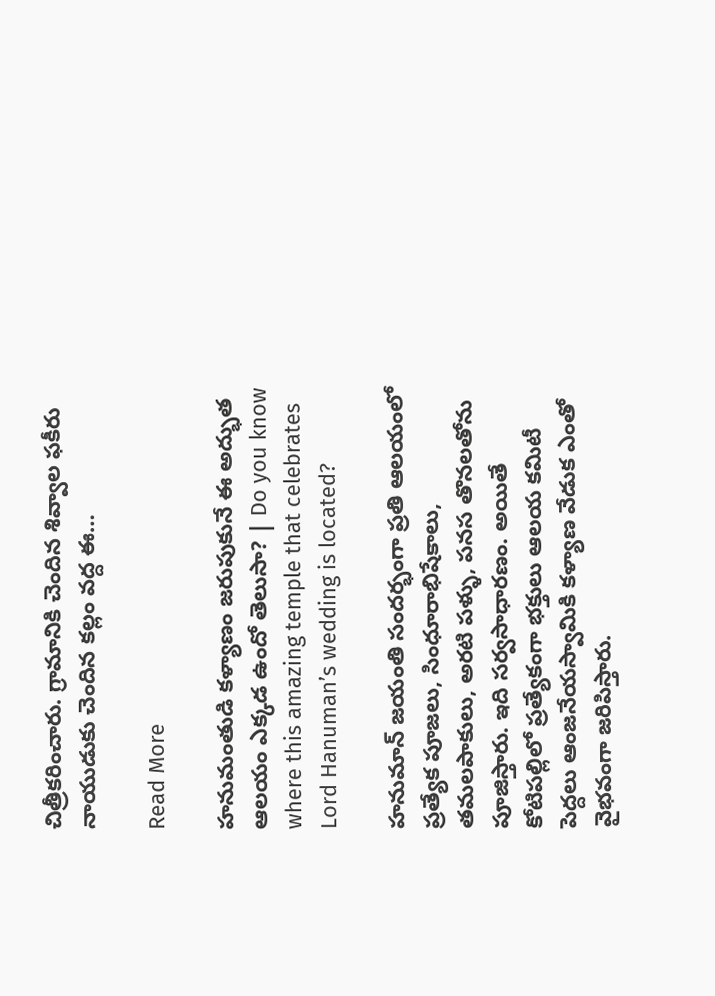చిత్రీకరించారు. గ్రామానికి చెందిన శివ్వాల ఫకీరు నాయుడుకు చెందిన కల్లం వద్ద ఈ…

Read More

హనుమంతుడి కళ్యాణం జరుపుకునే ఈ అద్భుత ఆలయం ఎక్కడ ఉందో తెలుసా? | Do you know where this amazing temple that celebrates Lord Hanuman’s wedding is located?

హనుమాన్ జయంతి సందర్భంగా ప్రతి ఆలయంలో ప్రత్యేక పూజలు, సింధూరాభిషేకాలు, తమలపాకులు, అరటి పళ్ళు, పనస తొనలతోను పూజిస్తారు. ఇది సర్వసాధారణం. అయితే కోటిపల్లిలో ప్రత్యేకంగా భక్తులు ఆలయ కమిటీ పెద్దలు ఆంజనేయస్వామికి కళ్యాణ వేడుక ఎంతో వైభవంగా జరిపిస్తారు.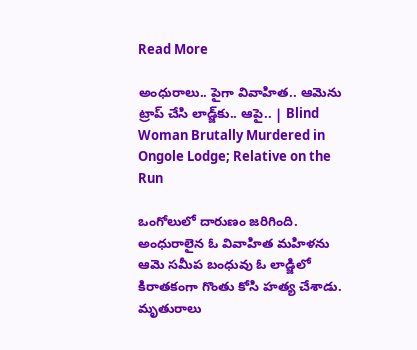Read More

అంధురాలు.. పైగా వివాహిత.. ఆమెను ట్రాప్ చేసి లాడ్జ్‌కు.. ఆపై.. | Blind Woman Brutally Murdered in Ongole Lodge; Relative on the Run

ఒంగోలులో దారుణం జరిగింది. అంధురాలైన ఓ వివాహిత మహిళను ఆమె సమీప బంధువు ఓ లాడ్జిలో కిరాతకంగా గొంతు కోసి హత్య చేశాడు. మృతురాలు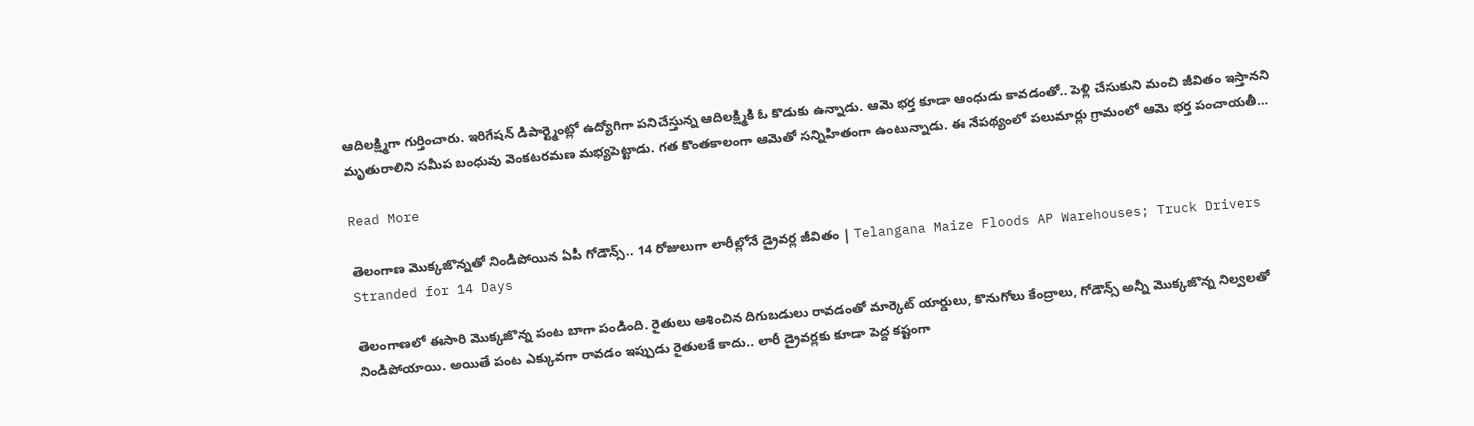ఆదిలక్ష్మిగా గుర్తించారు. ఇరిగేషన్ డిపార్ట్మెంట్లో ఉద్యోగిగా పనిచేస్తున్న ఆదిలక్ష్మికి ఓ కొడుకు ఉన్నాడు. ఆమె భర్త కూడా ఆంధుడు కావడంతో.. పెళ్లి చేసుకుని మంచి జీవితం ఇస్తానని మృతురాలిని సమీప బంధువు వెంకటరమణ మభ్యపెట్టాడు. గత కొంతకాలంగా ఆమెతో సన్నిహితంగా ఉంటున్నాడు. ఈ నేపథ్యంలో పలుమార్లు గ్రామంలో ఆమె భర్త పంచాయతీ…

Read More

తెలంగాణ మొక్కజొన్నతో నిండిపోయిన ఏపీ గోడౌన్స్.. 14 రోజులుగా లారీల్లోనే డ్రైవర్ల జీవితం | Telangana Maize Floods AP Warehouses; Truck Drivers Stranded for 14 Days

తెలంగాణలో ఈసారి మొక్కజొన్న పంట బాగా పండింది. రైతులు ఆశించిన దిగుబడులు రావడంతో మార్కెట్ యార్డులు, కొనుగోలు కేంద్రాలు, గోడౌన్స్ అన్నీ మొక్కజొన్న నిల్వలతో నిండిపోయాయి. అయితే పంట ఎక్కువగా రావడం ఇప్పుడు రైతులకే కాదు.. లారీ డ్రైవర్లకు కూడా పెద్ద కష్టంగా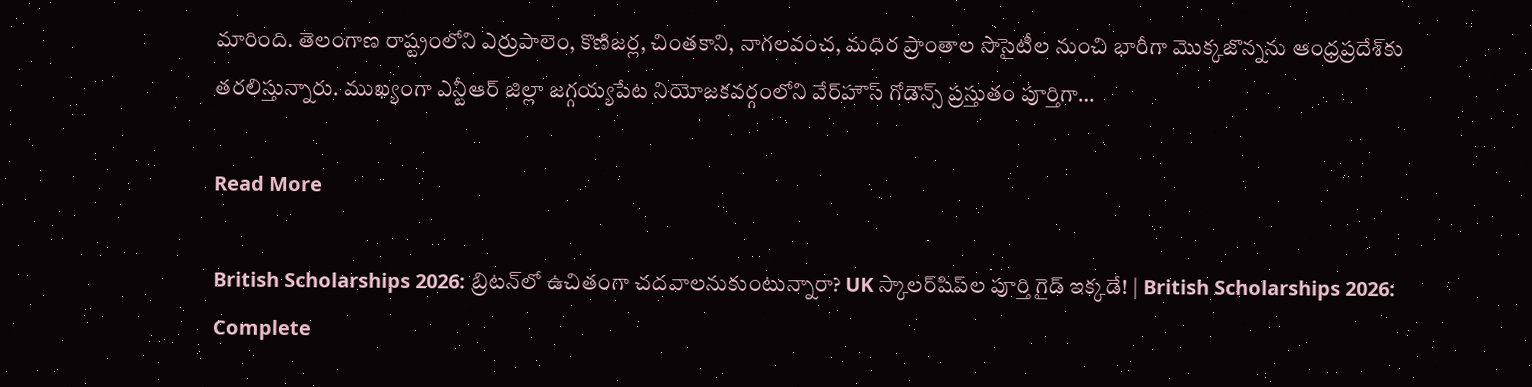మారింది. తెలంగాణ రాష్ట్రంలోని ఎర్రుపాలెం, కొణిజర్ల, చింతకాని, నాగలవంచ, మధిర ప్రాంతాల సొసైటీల నుంచి భారీగా మొక్కజొన్నను ఆంధ్రప్రదేశ్‌కు తరలిస్తున్నారు. ముఖ్యంగా ఎన్టీఆర్ జిల్లా జగ్గయ్యపేట నియోజకవర్గంలోని వేర్‌హౌస్ గోడౌన్స్ ప్రస్తుతం పూర్తిగా…

Read More

British Scholarships 2026: బ్రిటన్‌లో ఉచితంగా చదవాలనుకుంటున్నారా? UK స్కాలర్‌షిప్‌ల పూర్తి గైడ్ ఇక్కడే! | British Scholarships 2026: Complete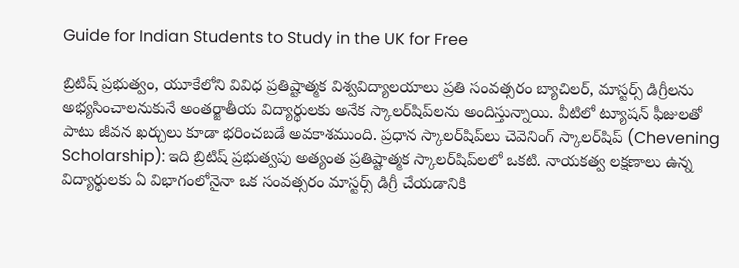Guide for Indian Students to Study in the UK for Free

బ్రిటిష్ ప్రభుత్వం, యూకేలోని వివిధ ప్రతిష్టాత్మక విశ్వవిద్యాలయాలు ప్రతి సంవత్సరం బ్యాచిలర్, మాస్టర్స్ డిగ్రీలను అభ్యసించాలనుకునే అంతర్జాతీయ విద్యార్థులకు అనేక స్కాలర్‌షిప్‌లను అందిస్తున్నాయి. వీటిలో ట్యూషన్ ఫీజులతో పాటు జీవన ఖర్చులు కూడా భరించబడే అవకాశముంది. ప్రధాన స్కాలర్‌షిప్‌లు చెవెనింగ్ స్కాలర్‌షిప్ (Chevening Scholarship): ఇది బ్రిటిష్ ప్రభుత్వపు అత్యంత ప్రతిష్టాత్మక స్కాలర్‌షిప్‌లలో ఒకటి. నాయకత్వ లక్షణాలు ఉన్న విద్యార్థులకు ఏ విభాగంలోనైనా ఒక సంవత్సరం మాస్టర్స్ డిగ్రీ చేయడానికి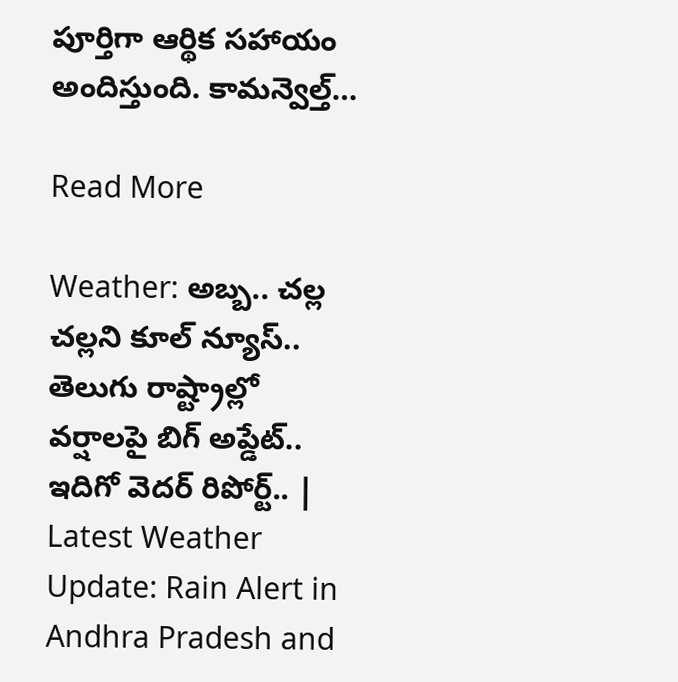పూర్తిగా ఆర్థిక సహాయం అందిస్తుంది. కామన్వెల్త్…

Read More

Weather: అబ్బ.. చల్ల చల్లని కూల్ న్యూస్.. తెలుగు రాష్ట్రాల్లో వర్షాలపై బిగ్ అప్డేట్.. ఇదిగో వెదర్ రిపోర్ట్.. | Latest Weather Update: Rain Alert in Andhra Pradesh and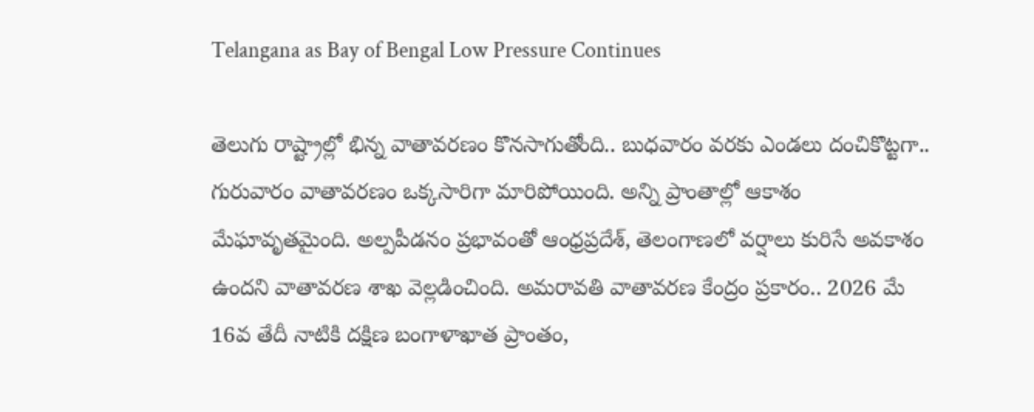Telangana as Bay of Bengal Low Pressure Continues

తెలుగు రాష్ట్రాల్లో భిన్న వాతావరణం కొనసాగుతోంది.. బుధవారం వరకు ఎండలు దంచికొట్టగా.. గురువారం వాతావరణం ఒక్కసారిగా మారిపోయింది. అన్ని ప్రాంతాల్లో ఆకాశం మేఘావృతమైంది. అల్పపీడనం ప్రభావంతో ఆంధ్రప్రదేశ్, తెలంగాణలో వర్షాలు కురిసే అవకాశం ఉందని వాతావరణ శాఖ వెల్లడించింది. అమరావతి వాతావరణ కేంద్రం ప్రకారం.. 2026 మే 16వ తేదీ నాటికి దక్షిణ బంగాళాఖాత ప్రాంతం,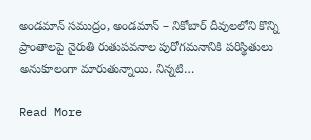అండమాన్ సముద్రం, అండమాన్ – నికోబార్ దీవులలోని కొన్ని ప్రాంతాలపై నైరుతి రుతుపవనాల పురోగమనానికి పరిస్థితులు అనుకూలంగా మారుతున్నాయి. నిన్నటి…

Read More